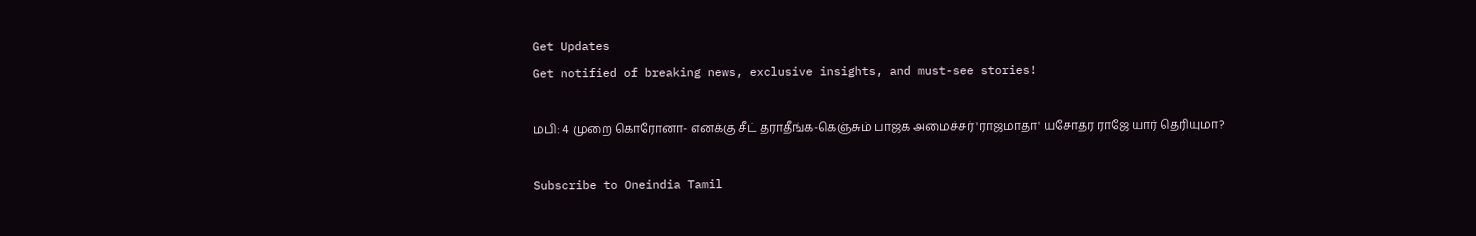Get Updates
Get notified of breaking news, exclusive insights, and must-see stories!

மபி: 4 முறை கொரோனா- எனக்கு சீட் தராதீங்க-கெஞ்சும் பாஜக அமைச்சர் 'ராஜமாதா' யசோதர ராஜே யார் தெரியுமா?

Subscribe to Oneindia Tamil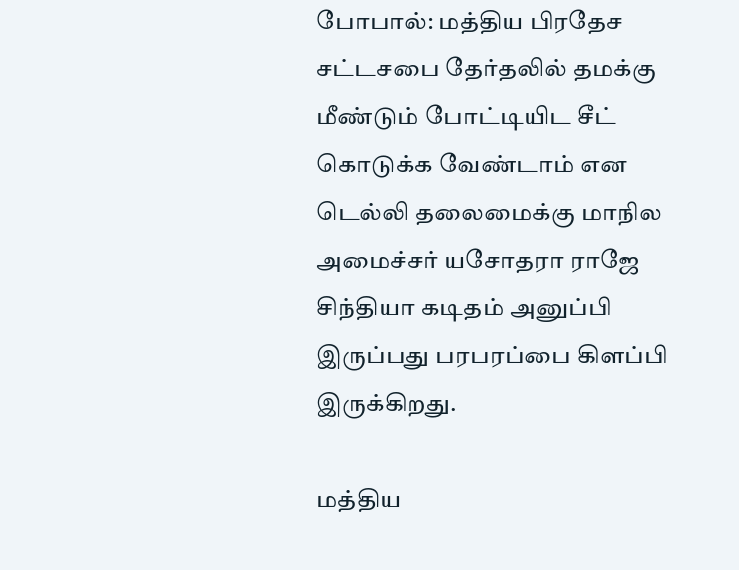போபால்: மத்திய பிரதேச சட்டசபை தேர்தலில் தமக்கு மீண்டும் போட்டியிட சீட் கொடுக்க வேண்டாம் என டெல்லி தலைமைக்கு மாநில அமைச்சர் யசோதரா ராஜே சிந்தியா கடிதம் அனுப்பி இருப்பது பரபரப்பை கிளப்பி இருக்கிறது.

மத்திய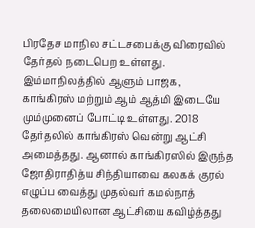பிரதேச மாநில சட்டசபைக்கு விரைவில் தேர்தல் நடைபெற உள்ளது. இம்மாநிலத்தில் ஆளும் பாஜக, காங்கிரஸ் மற்றும் ஆம் ஆத்மி இடையே மும்முனைப் போட்டி உள்ளது. 2018 தேர்தலில் காங்கிரஸ் வென்று ஆட்சி அமைத்தது. ஆனால் காங்கிரஸில் இருந்த ஜோதிராதித்ய சிந்தியாவை கலகக் குரல் எழுப்ப வைத்து முதல்வர் கமல்நாத் தலைமையிலான ஆட்சியை கவிழ்த்தது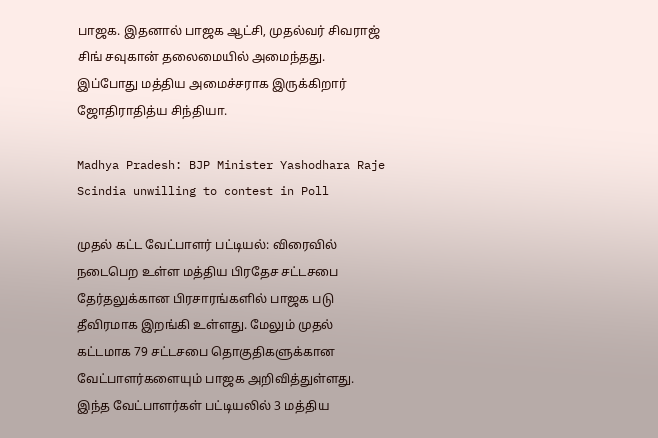பாஜக. இதனால் பாஜக ஆட்சி, முதல்வர் சிவராஜ் சிங் சவுகான் தலைமையில் அமைந்தது. இப்போது மத்திய அமைச்சராக இருக்கிறார் ஜோதிராதித்ய சிந்தியா.

Madhya Pradesh: BJP Minister Yashodhara Raje Scindia unwilling to contest in Poll

முதல் கட்ட வேட்பாளர் பட்டியல்: விரைவில் நடைபெற உள்ள மத்திய பிரதேச சட்டசபை தேர்தலுக்கான பிரசாரங்களில் பாஜக படு தீவிரமாக இறங்கி உள்ளது. மேலும் முதல் கட்டமாக 79 சட்டசபை தொகுதிகளுக்கான வேட்பாளர்களையும் பாஜக அறிவித்துள்ளது. இந்த வேட்பாளர்கள் பட்டியலில் 3 மத்திய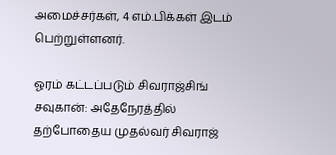அமைச்சர்கள், 4 எம்.பிக்கள் இடம் பெற்றுள்ளனர்.

ஓரம் கட்டப்படும் சிவராஜ்சிங் சவுகான்: அதேநேரத்தில் தற்போதைய முதல்வர் சிவராஜ்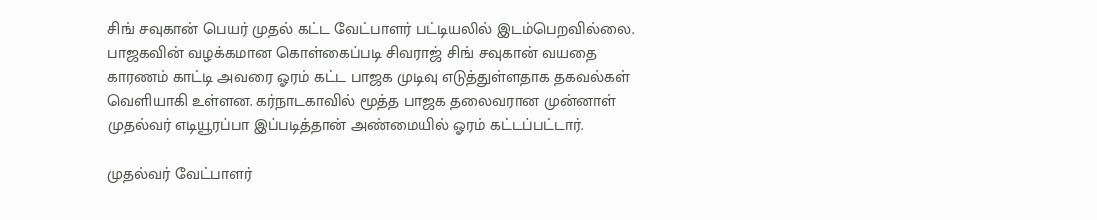சிங் சவுகான் பெயர் முதல் கட்ட வேட்பாளர் பட்டியலில் இடம்பெறவில்லை. பாஜகவின் வழக்கமான கொள்கைப்படி சிவராஜ் சிங் சவுகான் வயதை காரணம் காட்டி அவரை ஓரம் கட்ட பாஜக முடிவு எடுத்துள்ளதாக தகவல்கள் வெளியாகி உள்ளன. கர்நாடகாவில் மூத்த பாஜக தலைவரான முன்னாள் முதல்வர் எடியூரப்பா இப்படித்தான் அண்மையில் ஓரம் கட்டப்பட்டார்.

முதல்வர் வேட்பாளர்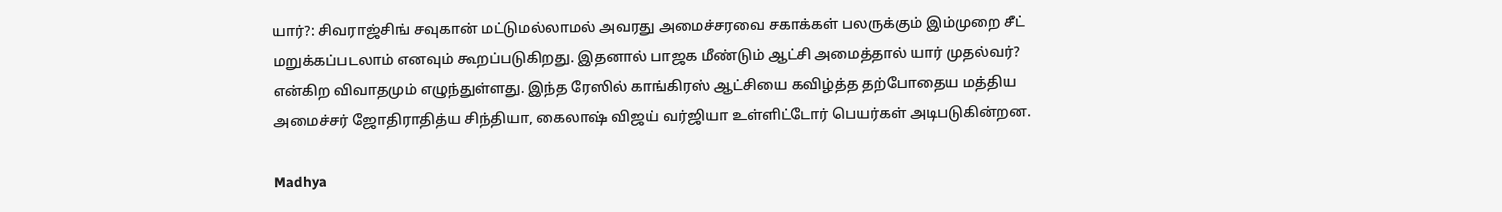யார்?: சிவராஜ்சிங் சவுகான் மட்டுமல்லாமல் அவரது அமைச்சரவை சகாக்கள் பலருக்கும் இம்முறை சீட் மறுக்கப்படலாம் எனவும் கூறப்படுகிறது. இதனால் பாஜக மீண்டும் ஆட்சி அமைத்தால் யார் முதல்வர்? என்கிற விவாதமும் எழுந்துள்ளது. இந்த ரேஸில் காங்கிரஸ் ஆட்சியை கவிழ்த்த தற்போதைய மத்திய அமைச்சர் ஜோதிராதித்ய சிந்தியா, கைலாஷ் விஜய் வர்ஜியா உள்ளிட்டோர் பெயர்கள் அடிபடுகின்றன.

Madhya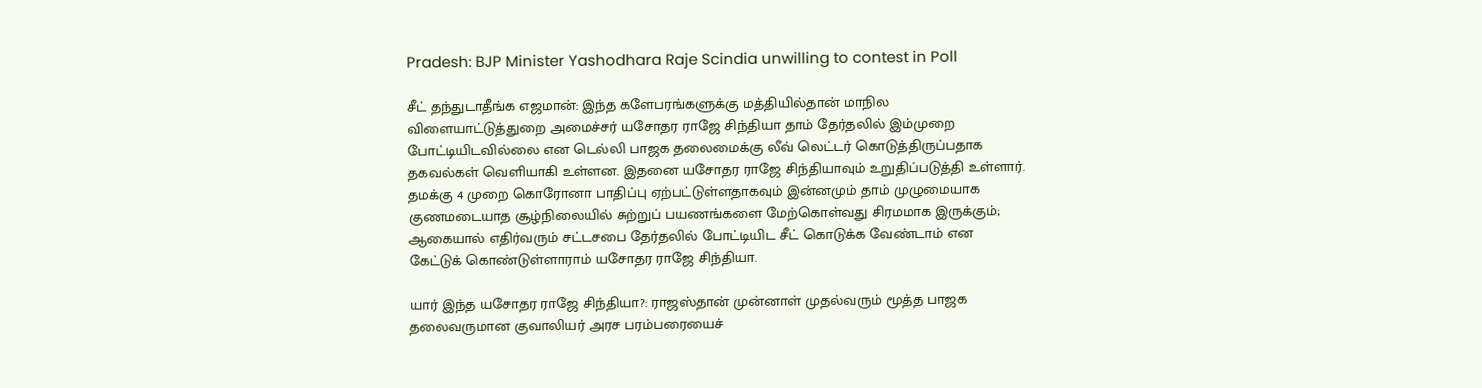Pradesh: BJP Minister Yashodhara Raje Scindia unwilling to contest in Poll

சீட் தந்துடாதீங்க எஜமான்: இந்த களேபரங்களுக்கு மத்தியில்தான் மாநில விளையாட்டுத்துறை அமைச்சர் யசோதர ராஜே சிந்தியா தாம் தேர்தலில் இம்முறை போட்டியிடவில்லை என டெல்லி பாஜக தலைமைக்கு லீவ் லெட்டர் கொடுத்திருப்பதாக தகவல்கள் வெளியாகி உள்ளன. இதனை யசோதர ராஜே சிந்தியாவும் உறுதிப்படுத்தி உள்ளார். தமக்கு 4 முறை கொரோனா பாதிப்பு ஏற்பட்டுள்ளதாகவும் இன்னமும் தாம் முழுமையாக குணமடையாத சூழ்நிலையில் சுற்றுப் பயணங்களை மேற்கொள்வது சிரமமாக இருக்கும்; ஆகையால் எதிர்வரும் சட்டசபை தேர்தலில் போட்டியிட சீட் கொடுக்க வேண்டாம் என கேட்டுக் கொண்டுள்ளாராம் யசோதர ராஜே சிந்தியா.

யார் இந்த யசோதர ராஜே சிந்தியா?: ராஜஸ்தான் முன்னாள் முதல்வரும் மூத்த பாஜக தலைவருமான குவாலியர் அரச பரம்பரையைச்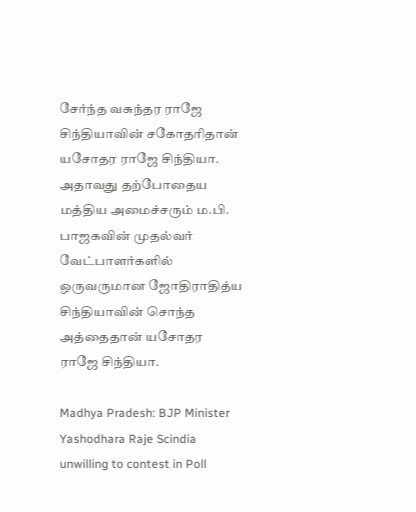சேர்ந்த வசுந்தர ராஜே சிந்தியாவின் சகோதரிதான் யசோதர ராஜே சிந்தியா. அதாவது தற்போதைய மத்திய அமைச்சரும் ம.பி. பாஜகவின் முதல்வர் வேட்பாளர்களில் ஒருவருமான ஜோதிராதித்ய சிந்தியாவின் சொந்த அத்தைதான் யசோதர ராஜே சிந்தியா.

Madhya Pradesh: BJP Minister Yashodhara Raje Scindia unwilling to contest in Poll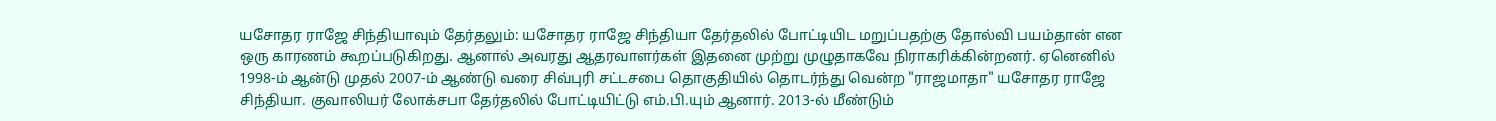யசோதர ராஜே சிந்தியாவும் தேர்தலும்: யசோதர ராஜே சிந்தியா தேர்தலில் போட்டியிட மறுப்பதற்கு தோல்வி பயம்தான் என ஒரு காரணம் கூறப்படுகிறது. ஆனால் அவரது ஆதரவாளர்கள் இதனை முற்று முழுதாகவே நிராகரிக்கின்றனர். ஏனெனில் 1998-ம் ஆன்டு முதல் 2007-ம் ஆண்டு வரை சிவ்புரி சட்டசபை தொகுதியில் தொடர்ந்து வென்ற "ராஜமாதா" யசோதர ராஜே சிந்தியா. குவாலியர் லோக்சபா தேர்தலில் போட்டியிட்டு எம்.பி.யும் ஆனார். 2013-ல் மீண்டும்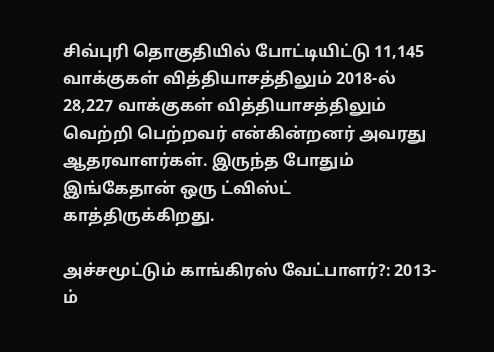சிவ்புரி தொகுதியில் போட்டியிட்டு 11,145 வாக்குகள் வித்தியாசத்திலும் 2018-ல் 28,227 வாக்குகள் வித்தியாசத்திலும் வெற்றி பெற்றவர் என்கின்றனர் அவரது ஆதரவாளர்கள். இருந்த போதும் இங்கேதான் ஒரு ட்விஸ்ட் காத்திருக்கிறது.

அச்சமூட்டும் காங்கிரஸ் வேட்பாளர்?: 2013-ம்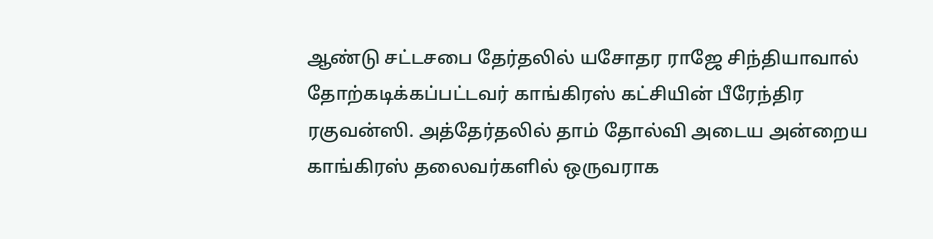ஆண்டு சட்டசபை தேர்தலில் யசோதர ராஜே சிந்தியாவால் தோற்கடிக்கப்பட்டவர் காங்கிரஸ் கட்சியின் பீரேந்திர ரகுவன்ஸி. அத்தேர்தலில் தாம் தோல்வி அடைய அன்றைய காங்கிரஸ் தலைவர்களில் ஒருவராக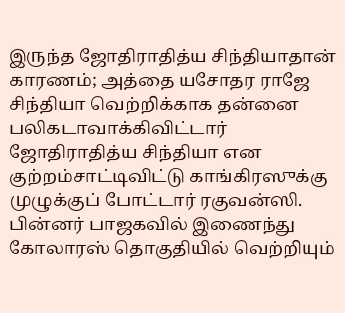இருந்த ஜோதிராதித்ய சிந்தியாதான் காரணம்; அத்தை யசோதர ராஜே சிந்தியா வெற்றிக்காக தன்னை பலிகடாவாக்கிவிட்டார் ஜோதிராதித்ய சிந்தியா என குற்றம்சாட்டிவிட்டு காங்கிரஸுக்கு முழுக்குப் போட்டார் ரகுவன்ஸி. பின்னர் பாஜகவில் இணைந்து கோலாரஸ் தொகுதியில் வெற்றியும்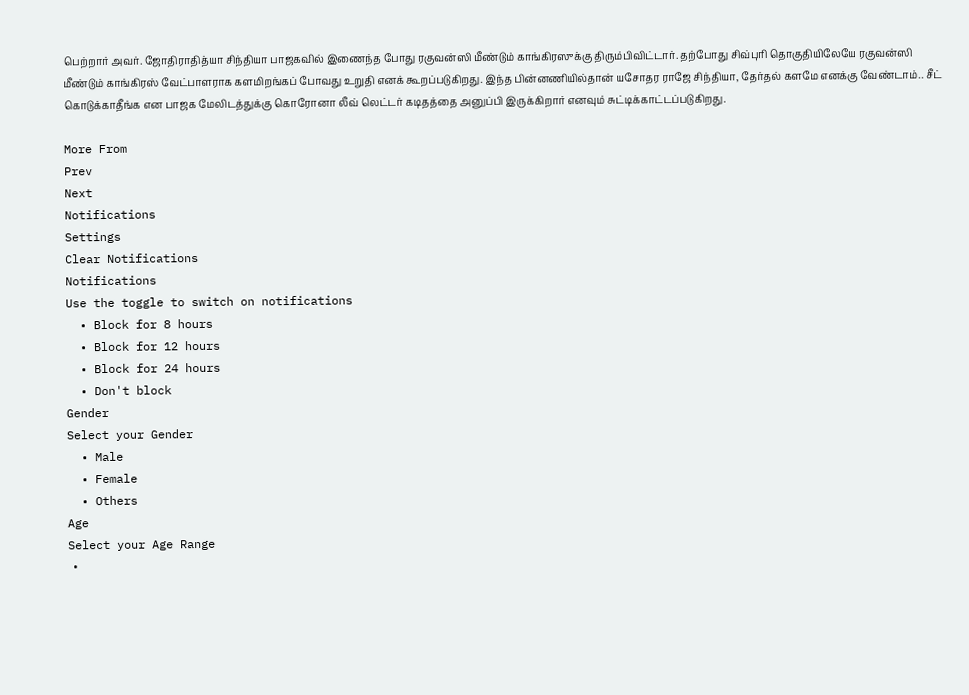பெற்றார் அவர். ஜோதிராதித்யா சிந்தியா பாஜகவில் இணைந்த போது ரகுவன்ஸி மீண்டும் காங்கிரஸுக்கு திரும்பிவிட்டார். தற்போது சிவ்புரி தொகுதியிலேயே ரகுவன்ஸி மீண்டும் காங்கிரஸ் வேட்பாளராக களமிறங்கப் போவது உறுதி எனக் கூறப்படுகிறது. இந்த பின்னணியில்தான் யசோதர ராஜே சிந்தியா, தேர்தல் களமே எனக்கு வேண்டாம்.. சீட் கொடுக்காதீங்க என பாஜக மேலிடத்துக்கு கொரோனா லீவ் லெட்டர் கடிதத்தை அனுப்பி இருக்கிறார் எனவும் சுட்டிக்காட்டப்படுகிறது.

More From
Prev
Next
Notifications
Settings
Clear Notifications
Notifications
Use the toggle to switch on notifications
  • Block for 8 hours
  • Block for 12 hours
  • Block for 24 hours
  • Don't block
Gender
Select your Gender
  • Male
  • Female
  • Others
Age
Select your Age Range
  •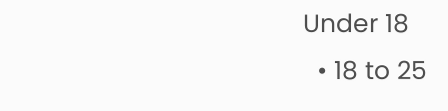Under 18
  • 18 to 25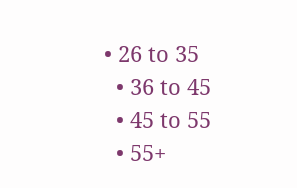• 26 to 35
  • 36 to 45
  • 45 to 55
  • 55+